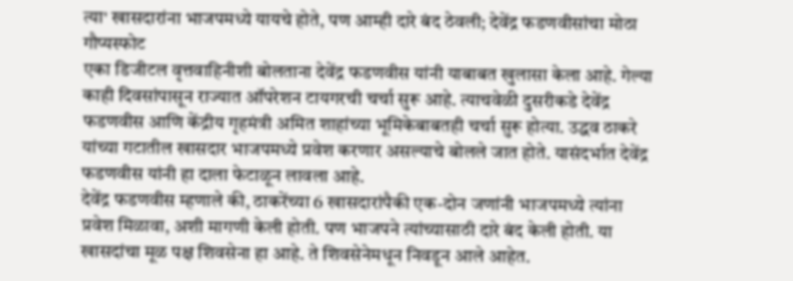त्या' खासदारांना भाजपमध्ये यायचे होते, पण आम्ही दारे बंद ठेवली; देवेंद्र फडणवीसांचा मोठा गौप्यस्फोट
एका डिजीटल वृत्तवाहिनीशी बोलताना देवेंद्र फडणवीस यांनी याबाबत खुलासा केला आहे. गेल्या काही दिवसांपासून राज्यात ऑपरेशन टायगरची चर्चा सुरू आहे. त्याचवेळी दुसरीकडे देवेंद्र फडणवीस आणि केंद्रीय गृहमंत्री अमित शाहांच्या भूमिकेबाबतही चर्चा सुरू होत्या. उद्धव ठाकरे यांच्या गटातील खासदार भाजपमध्ये प्रवेश करणार असल्याचे बोलले जात होते. यासंदर्भात देवेंद्र फडणवीस यांनी हा दाला फेटाळून लावला आहे.
देवेंद्र फडणवीस म्हणाले की, ठाकरेंच्या 6 खासदारांपैकी एक-दोन जणांनी भाजपमध्ये त्यांना प्रवेश मिळावा, अशी मागणी केली होती. पण भाजपने त्यांच्यासाठी दारे बंद केली होती. या खासदांचा मूळ पक्ष शिवसेना हा आहे. ते शिवसेनेमधून निवडून आले आहेत.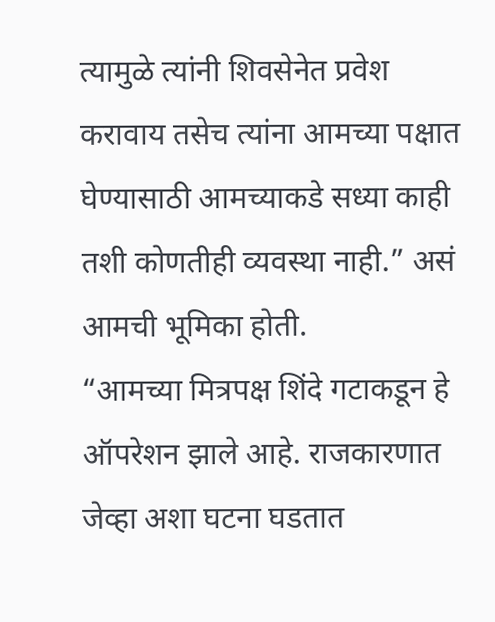त्यामुळे त्यांनी शिवसेनेत प्रवेश करावाय तसेच त्यांना आमच्या पक्षात घेण्यासाठी आमच्याकडे सध्या काही तशी कोणतीही व्यवस्था नाही.” असं आमची भूमिका होती.
“आमच्या मित्रपक्ष शिंदे गटाकडून हे ऑपरेशन झाले आहे. राजकारणात जेव्हा अशा घटना घडतात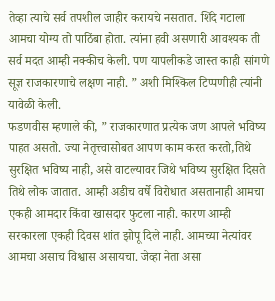तेव्हा त्याचे सर्व तपशील जाहीर करायचे नसतात. शिंदे गटाला आमचा योग्य तो पाठिंबा होता. त्यांना हवी असणारी आवश्यक ती सर्व मदत आम्ही नक्कीच केली. पण यापलीकडे जास्त काही सांगणे सूज्ञ राजकारणाचे लक्षण नाही. ” अशी मिश्किल टिप्पणीही त्यांनी यावेळी केली.
फडणवीस म्हणाले की, ” राजकारणात प्रत्येक जण आपले भविष्य पाहत असतो. ज्या नेतृत्त्वासोबत आपण काम करत करतो,तिथे सुरक्षित भविष्य नाही, असे वाटल्यावर जिथे भविष्य सुरक्षित दिसते तिथे लोक जातात. आम्ही अडीच वर्षे विरोधात असतानाही आमचा एकही आमदार किंवा खासदार फुटला नाही. कारण आम्ही सरकारला एकही दिवस शांत झोपू दिले नाही. आमच्या नेत्यांवर आमचा असाच विश्वास असायचा. जेव्हा नेता असा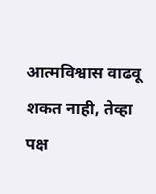आत्मविश्वास वाढवू शकत नाही, तेव्हा पक्ष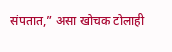संपतात,” असा खोचक टोलाही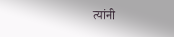त्यांनी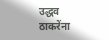उद्धव ठाकरेंना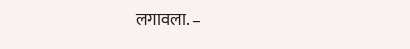लगावला. –